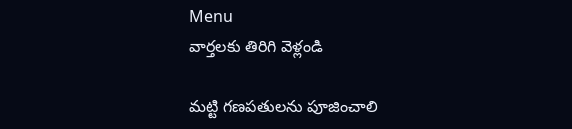Menu
వార్తలకు తిరిగి వెళ్లండి

మట్టి గణపతులను పూజించాలి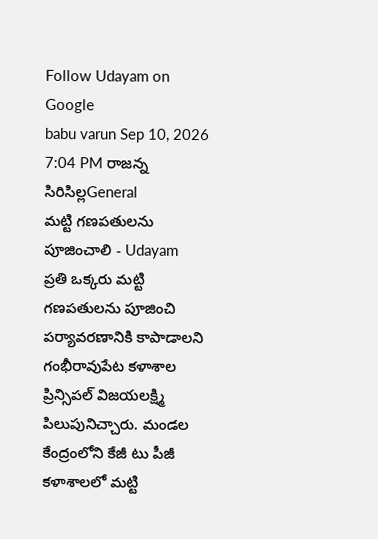Follow Udayam on Google
babu varun Sep 10, 2026 7:04 PM రాజన్న సిరిసిల్లGeneral
మట్టి గణపతులను పూజించాలి - Udayam
ప్రతి ఒక్కరు మట్టి గణపతులను పూజించి పర్యావరణానికి కాపాడాలని గంభీరావుపేట కళాశాల ప్రిన్సిపల్ విజయలక్ష్మి పిలుపునిచ్చారు. మండల కేంద్రంలోని కేజీ టు పీజీ కళాశాలలో మట్టి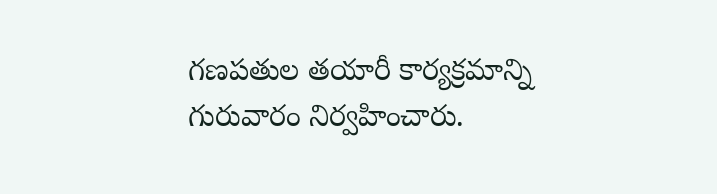గణపతుల తయారీ కార్యక్రమాన్ని గురువారం నిర్వహించారు.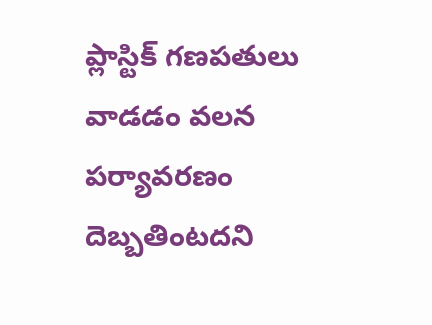ప్లాస్టిక్ గణపతులు వాడడం వలన పర్యావరణం దెబ్బతింటదని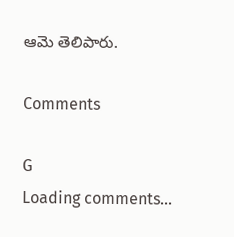ఆమె తెలిపారు.

Comments

G
Loading comments...